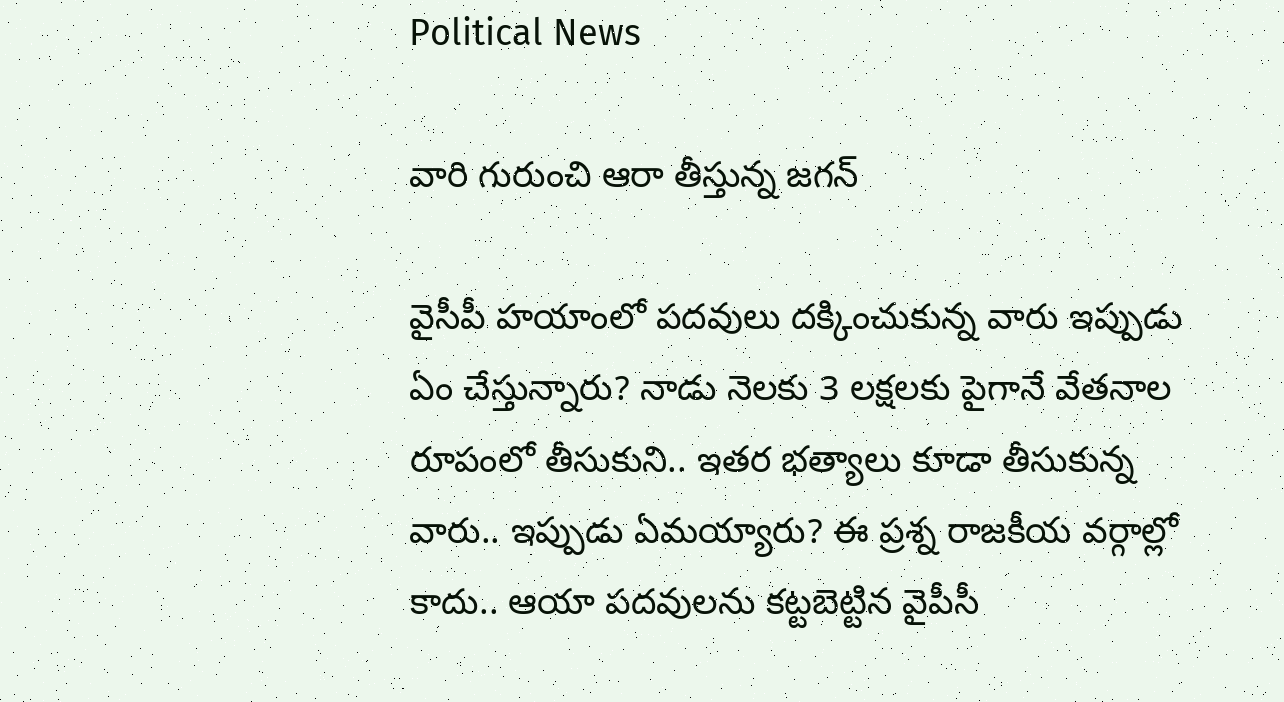Political News

వారి గురుంచి ఆరా తీస్తున్న జ‌గ‌న్‌

వైసీపీ హ‌యాంలో ప‌దవులు ద‌క్కించుకున్న‌ వారు ఇప్పుడు ఏం చేస్తున్నారు? నాడు నెల‌కు 3 ల‌క్ష‌ల‌కు పైగానే వేత‌నాల రూపంలో తీసుకుని.. ఇత‌ర భ‌త్యాలు కూడా తీసుకున్న‌ వారు.. ఇప్పుడు ఏమ‌య్యారు? ఈ ప్ర‌శ్న రాజ‌కీయ వ‌ర్గాల్లో కాదు.. ఆయా ప‌ద‌వుల‌ను క‌ట్ట‌బెట్టిన వైపీసీ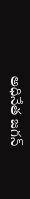అధినేత జ‌గ‌న్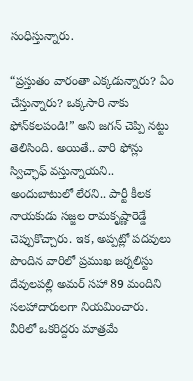సంధిస్తున్నారు.

“ప్ర‌స్తుతం వారంతా ఎక్క‌డున్నారు? ఏం చేస్తున్నారు? ఒక్క‌సారి నాకు ఫోన్‌క‌ల‌పండి!” అని జ‌గ‌న్ చెప్పి న‌ట్టు తెలిసింది. అయితే.. వారి ఫోన్లు స్విచ్ఛాఫ్ వ‌స్తున్నాయ‌ని.. అందుబాటులో లేర‌ని.. పార్టీ కీల‌క నాయకుడు స‌జ్జ‌ల రామ‌కృష్ణారెడ్డే చెప్పుకొచ్చారు. ఇక‌, అప్ప‌ట్లో ప‌ద‌వులు పొందిన వారిలో ప్ర‌ముఖ జ‌ర్న‌లిస్టు దేవులప‌ల్లి అమ‌ర్ స‌హా 89 మందిని స‌ల‌హాదారుల‌గా నియమించారు. వీరిలో ఒక‌రిద్ద‌రు మాత్ర‌మే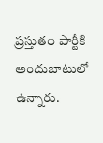ప్ర‌స్తుతం పార్టీకి అందుబాటులో ఉన్నారు.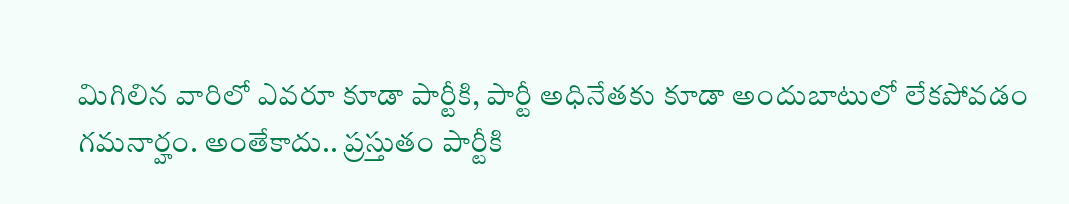మిగిలిన వారిలో ఎవ‌రూ కూడా పార్టీకి, పార్టీ అధినేత‌కు కూడా అందుబాటులో లేక‌పోవ‌డం గ‌మ‌నార్హం. అంతేకాదు.. ప్ర‌స్తుతం పార్టీకి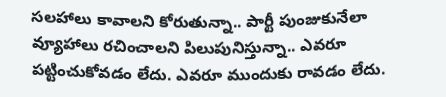స‌ల‌హాలు కావాల‌ని కోరుతున్నా.. పార్టీ పుంజుకునేలా వ్యూహాలు ర‌చించాల‌ని పిలుపునిస్తున్నా.. ఎవ‌రూ ప‌ట్టించుకోవ‌డం లేదు. ఎవ‌రూ ముందుకు రావ‌డం లేదు.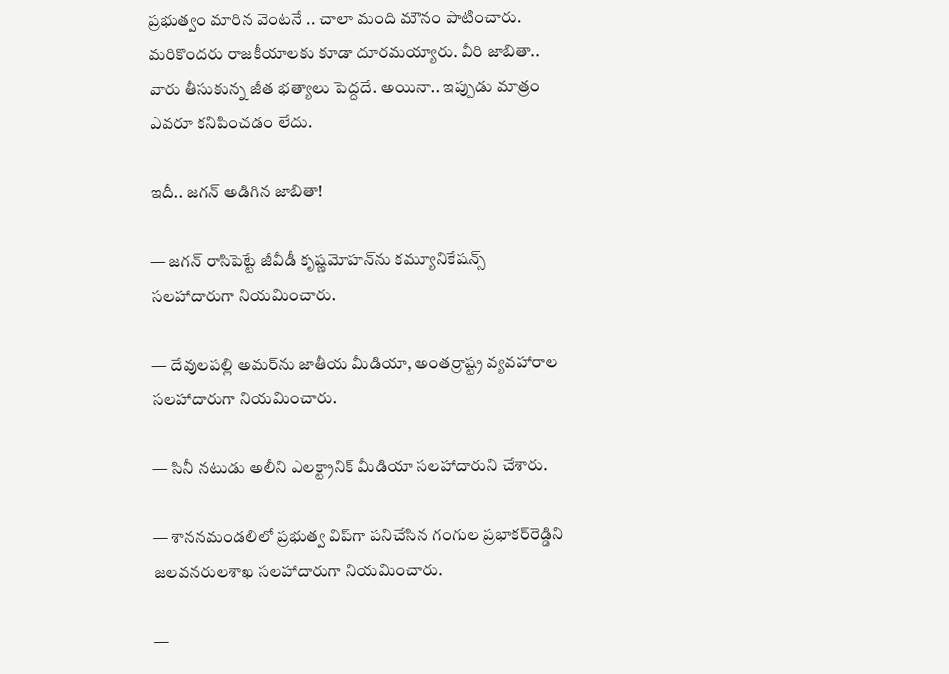ప్ర‌భుత్వం మారిన వెంట‌నే .. చాలా మంది మౌనం పాటించారు. మ‌రికొంద‌రు రాజ‌కీయాల‌కు కూడా దూర‌మ‌య్యారు. వీరి జాబితా.. వారు తీసుకున్న జీత భ‌త్యాలు పెద్ద‌దే. అయినా.. ఇప్పుడు మాత్రం ఎవ‌రూ క‌నిపించ‌డం లేదు.

ఇదీ.. జ‌గ‌న్ అడిగిన జాబితా!

— జగన్‌ రాసిపెట్టే జీవీడీ కృష్ణమోహన్‌ను కమ్యూనికేషన్స్‌ సలహాదారుగా నియమించారు.

— దేవులపల్లి అమర్‌ను జాతీయ మీడియా, అంతర్రాష్ట్ర వ్యవహారాల సలహాదారుగా నియమించారు.

— సినీ నటుడు అలీని ఎలక్ట్రానిక్‌ మీడియా సలహాదారుని చేశారు.

— శాననమండలిలో ప్రభుత్వ విప్‌గా పనిచేసిన గంగుల ప్రభాకర్‌రెడ్డిని జలవనరులశాఖ సలహాదారుగా నియమించారు.

—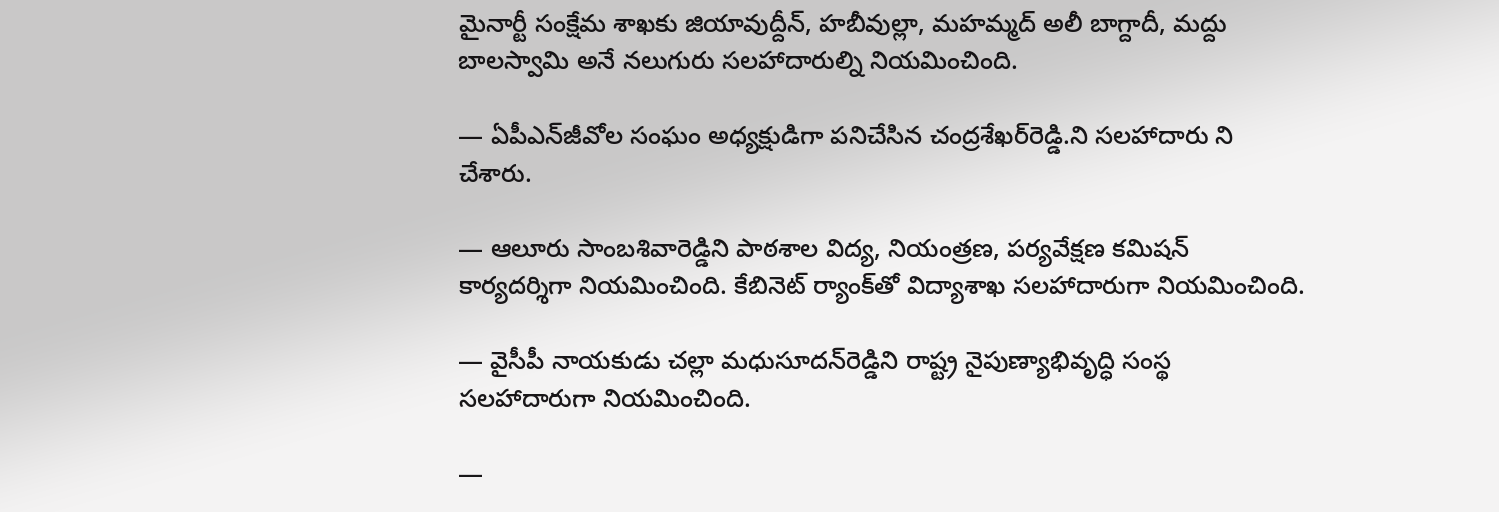మైనార్టీ సంక్షేమ శాఖకు జియావుద్దీన్, హబీవుల్లా, మహమ్మద్‌ అలీ బాగ్దాదీ, మద్దు బాలస్వామి అనే నలుగురు సలహాదారుల్ని నియమించింది.

— ఏపీఎన్‌జీవోల సంఘం అధ్యక్షుడిగా పనిచేసిన చంద్రశేఖర్‌రెడ్డి.ని సలహాదారు ని చేశారు.

— ఆలూరు సాంబశివారెడ్డిని పాఠశాల విద్య, నియంత్రణ, పర్యవేక్షణ కమిషన్‌ కార్యదర్శిగా నియమించింది. కేబినెట్‌ ర్యాంక్‌తో విద్యాశాఖ సలహాదారుగా నియమించింది.

— వైసీపీ నాయకుడు చల్లా మధుసూదన్‌రెడ్డిని రాష్ట్ర నైపుణ్యాభివృద్ధి సంస్థ సలహాదారుగా నియమించింది.

—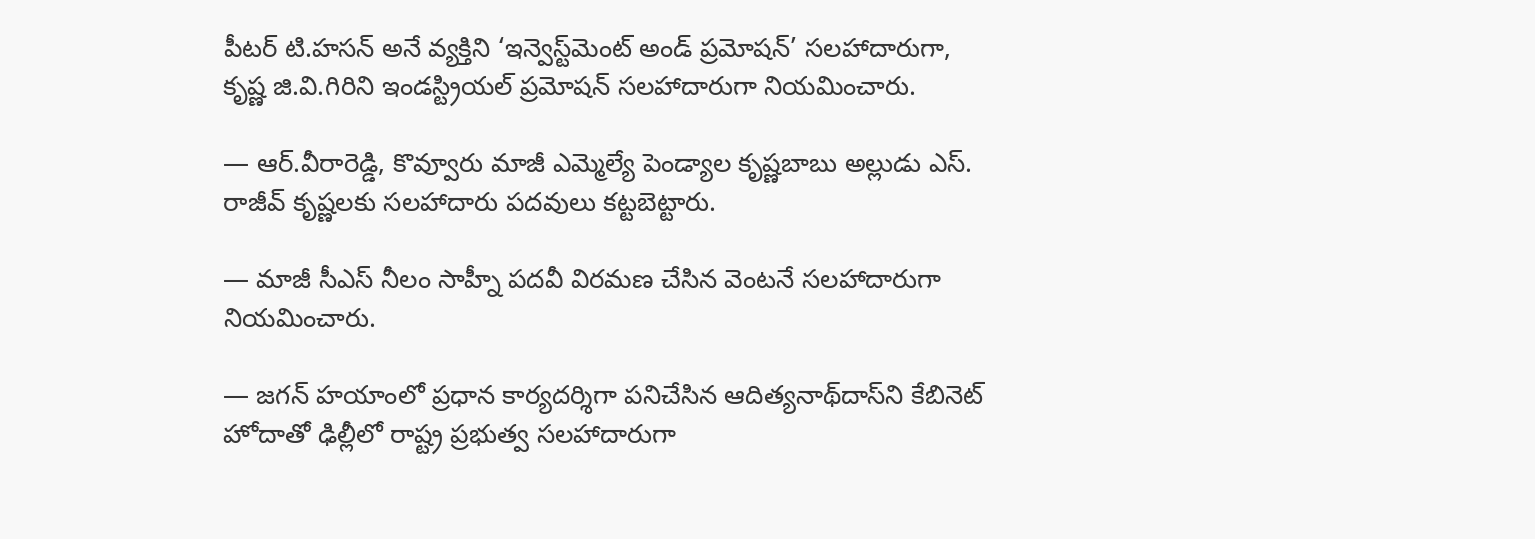పీటర్‌ టి.హసన్‌ అనే వ్యక్తిని ‘ఇన్వెస్ట్‌మెంట్‌ అండ్‌ ప్రమోషన్‌’ సలహాదారుగా, కృష్ణ జి.వి.గిరిని ఇండస్ట్రియల్‌ ప్రమోషన్‌ సలహాదారుగా నియమించారు.

— ఆర్‌.వీరారెడ్డి, కొవ్వూరు మాజీ ఎమ్మెల్యే పెండ్యాల కృష్ణబాబు అల్లుడు ఎస్‌. రాజీవ్‌ కృష్ణలకు సలహాదారు పదవులు కట్టబెట్టారు.

— మాజీ సీఎస్‌ నీలం సాహ్నీ పదవీ విరమణ చేసిన వెంటనే సలహాదారుగా నియమించారు.

— జగన్‌ హయాంలో ప్రధాన కార్యదర్శిగా పనిచేసిన ఆదిత్యనాథ్‌దాస్‌ని కేబినెట్‌ హోదాతో ఢిల్లీలో రాష్ట్ర ప్రభుత్వ సలహాదారుగా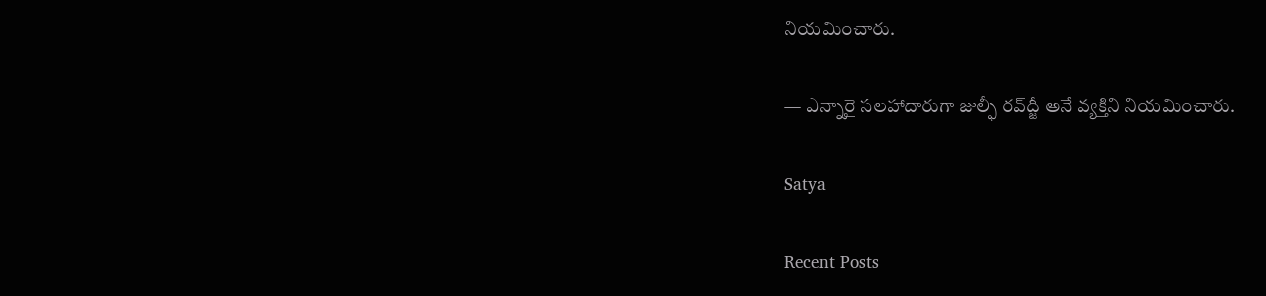నియమించారు.

— ఎన్నారై సలహాదారుగా జుల్ఫీ రవ్‌ద్జీ అనే వ్యక్తిని నియమించారు.

Satya

Recent Posts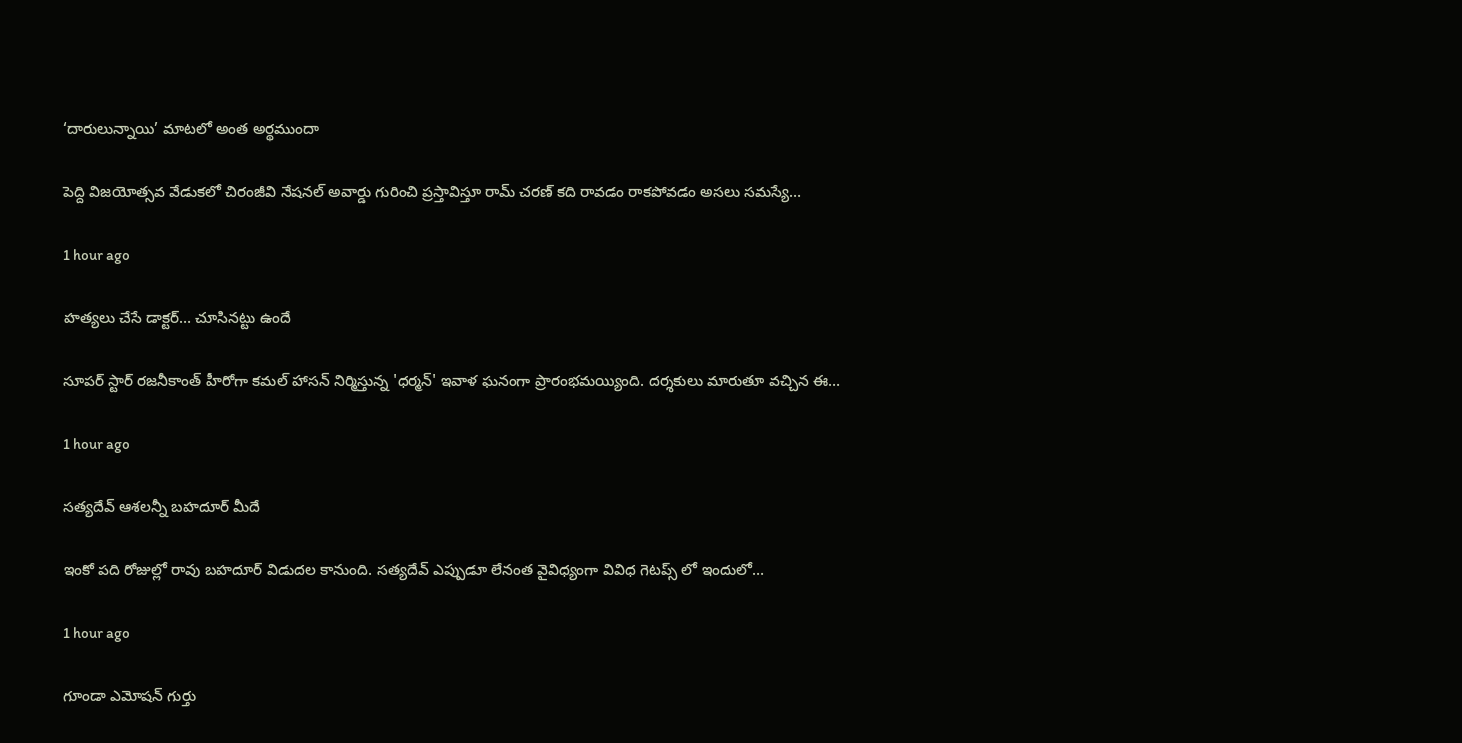‘దారులున్నాయి’ మాటలో అంత అర్థముందా

పెద్ది విజయోత్సవ వేడుకలో చిరంజీవి నేషనల్ అవార్డు గురించి ప్రస్తావిస్తూ రామ్ చరణ్ కది రావడం రాకపోవడం అసలు సమస్యే…

1 hour ago

హత్యలు చేసే డాక్టర్… చూసినట్టు ఉందే

సూపర్ స్టార్ రజనీకాంత్ హీరోగా కమల్ హాసన్ నిర్మిస్తున్న 'ధర్మన్' ఇవాళ ఘనంగా ప్రారంభమయ్యింది. దర్శకులు మారుతూ వచ్చిన ఈ…

1 hour ago

సత్యదేవ్ ఆశలన్నీ బహదూర్ మీదే

ఇంకో పది రోజుల్లో రావు బహదూర్ విడుదల కానుంది. సత్యదేవ్ ఎప్పుడూ లేనంత వైవిధ్యంగా వివిధ గెటప్స్ లో ఇందులో…

1 hour ago

గూండా ఎమోషన్ గుర్తు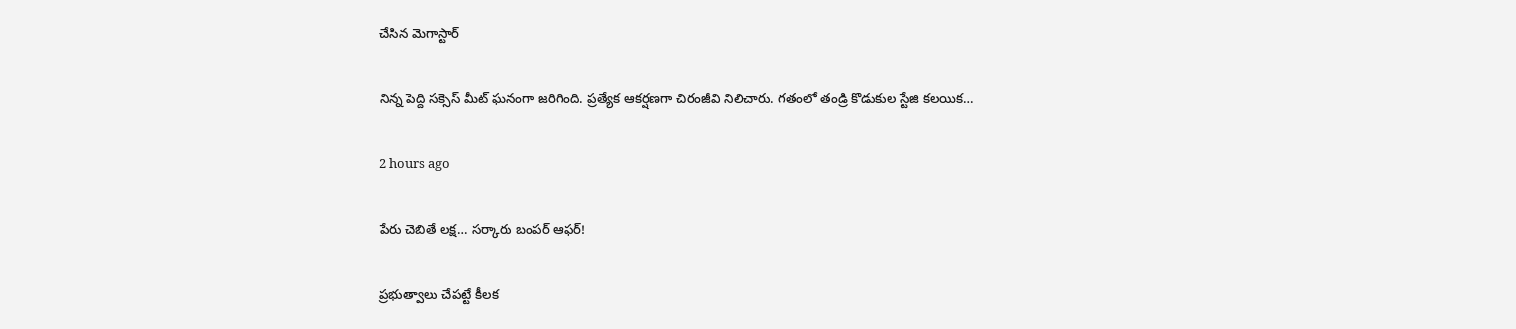చేసిన మెగాస్టార్

నిన్న పెద్ది సక్సెస్ మీట్ ఘనంగా జరిగింది. ప్రత్యేక ఆకర్షణగా చిరంజీవి నిలిచారు. గతంలో తండ్రి కొడుకుల స్టేజి కలయిక…

2 hours ago

పేరు చెబితే ల‌క్ష… స‌ర్కారు బంప‌ర్ ఆఫ‌ర్‌!

ప్ర‌భుత్వాలు చేప‌ట్టే కీల‌క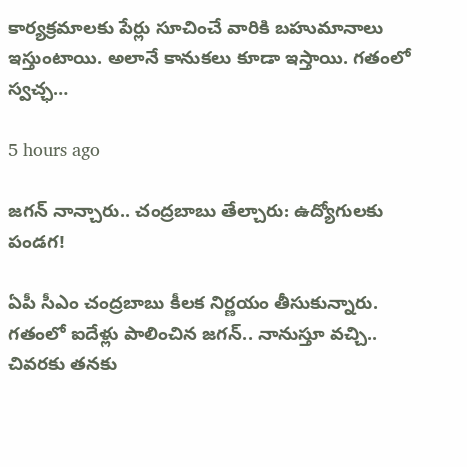కార్య‌క్ర‌మాల‌కు పేర్లు సూచించే వారికి బ‌హుమానాలు ఇస్తుంటాయి. అలానే కానుక‌లు కూడా ఇస్తాయి. గ‌తంలో స్వ‌చ్ఛ…

5 hours ago

జ‌గ‌న్ నాన్చారు.. చంద్ర‌బాబు తేల్చారు: ఉద్యోగుల‌కు పండ‌గ‌!

ఏపీ సీఎం చంద్ర‌బాబు కీల‌క నిర్ణ‌యం తీసుకున్నారు. గ‌తంలో ఐదేళ్లు పాలించిన జ‌గ‌న్‌.. నానుస్తూ వ‌చ్చి.. చివ‌ర‌కు త‌న‌కు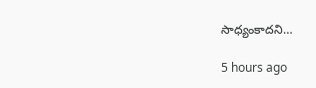సాధ్యంకాద‌ని…

5 hours ago